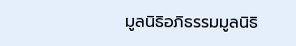มูลนิธิอภิธรรมมูลนิธิ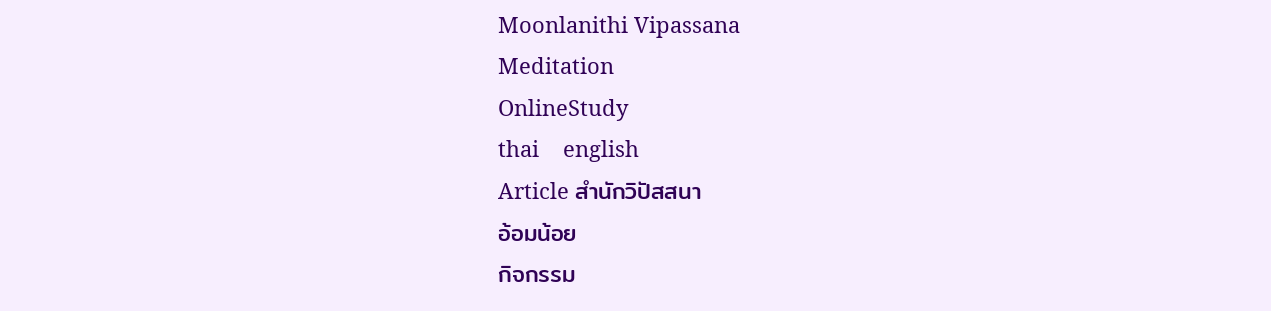Moonlanithi Vipassana
Meditation
OnlineStudy
thai    english
Article สำนักวิปัสสนา
อ้อมน้อย
กิจกรรม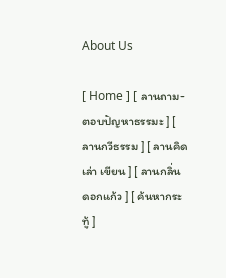About Us

[ Home ] [ ลานถาม-ตอบปัญหาธรรมะ ] [ ลานกวีธรรม ] [ ลานคิด เล่า เขียน ] [ ลานกลิ่นดอกแก้ว ] [ ค้นหากระทู้ ]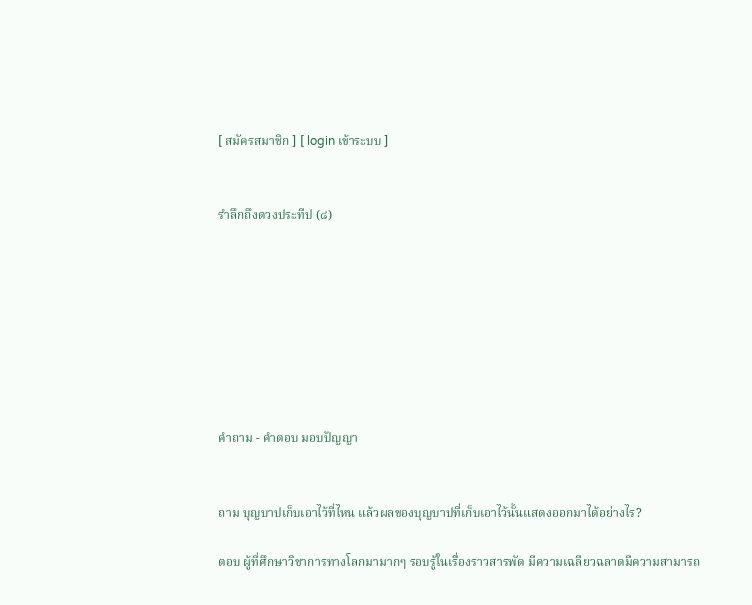[ สมัครสมาชิก ] [ login เข้าระบบ ]


รำลึกถึงดวงประทีป (๘)








คำถาม - คำตอบ มอบปัญญา


ถาม บุญบาปเก็บเอาไว้ที่ไหน แล้วผลของบุญบาปที่เก็บเอาไว้นั้นแสดงออกมาได้อย่างไร?

ตอบ ผู้ที่ศึกษาวิชาการทางโลกมามากๆ รอบรู้ในเรื่องราวสารพัด มีความเฉลียวฉลาดมีความสามารถ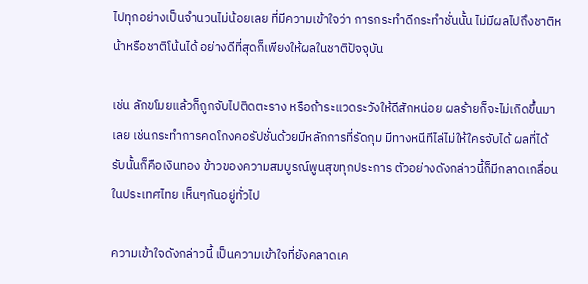ไปทุกอย่างเป็นจำนวนไม่น้อยเลย ที่มีความเข้าใจว่า การกระทำดีกระทำชั่นนั้น ไม่มีผลไปถึงชาติหน้าหรือชาติโน้นได้ อย่างดีที่สุดก็เพียงให้ผลในชาติปัจจุบัน

เช่น ลักขโมยแล้วก็ถูกจับไปติดตะราง หรือถ้าระแวดระวังให้ดีสักหน่อย ผลร้ายก็จะไม่เกิดขึ้นมาเลย เช่นกระทำการคดโกงคอรัปชั่นด้วยมีหลักการที่รัดกุม มีทางหนีทีไล่ไม่ให้ใครจับได้ ผลที่ได้รับนั้นก็คือเงินทอง ข้าวของความสมบูรณ์พูนสุขทุกประการ ตัวอย่างดังกล่าวนี้ก็มีกลาดเกลื่อนในประเทศไทย เห็นๆกันอยู่ทั่วไป

ความเข้าใจดังกล่าวนี้ เป็นความเข้าใจที่ยังคลาดเค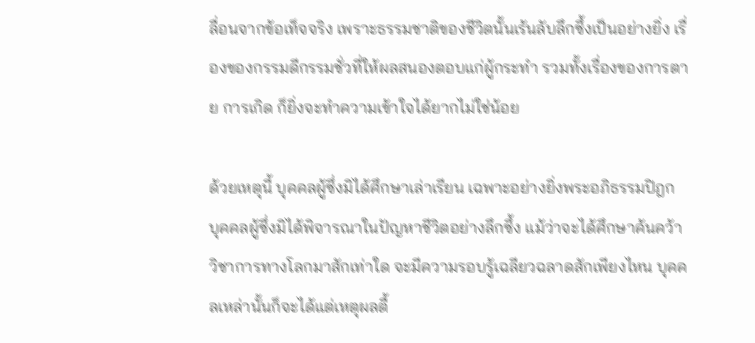ลื่อนจากข้อเท็จจริง เพราะธรรมชาติของชีวิตนั้นเร้นลับลึกซึ้งเป็นอย่างยิ่ง เรื่องของกรรมดีกรรมชั่วที่ให้ผลสนองตอบแก่ผู้กระทำ รวมทั้งเรื่องของการตาย การเกิด ก็ยิ่งจะทำความเข้าใจได้ยากไม่ใช่น้อย

ด้วยเหตุนี้ บุคคลผู้ซึ่งมิได้ศึกษาเล่าเรียน เฉพาะอย่างยิ่งพระอภิธรรมปิฎก บุคคลผู้ซึ่งมิได้พิจารณาในปัญหาชีวิตอย่างลึกซึ้ง แม้ว่าจะได้ศึกษาค้นคว้าวิชาการทางโลกมาสักเท่าใด จะมีความรอบรู้เฉลียวฉลาดสักเพียงไหน บุคคลเหล่านั้นก็จะได้แต่เหตุผลตื้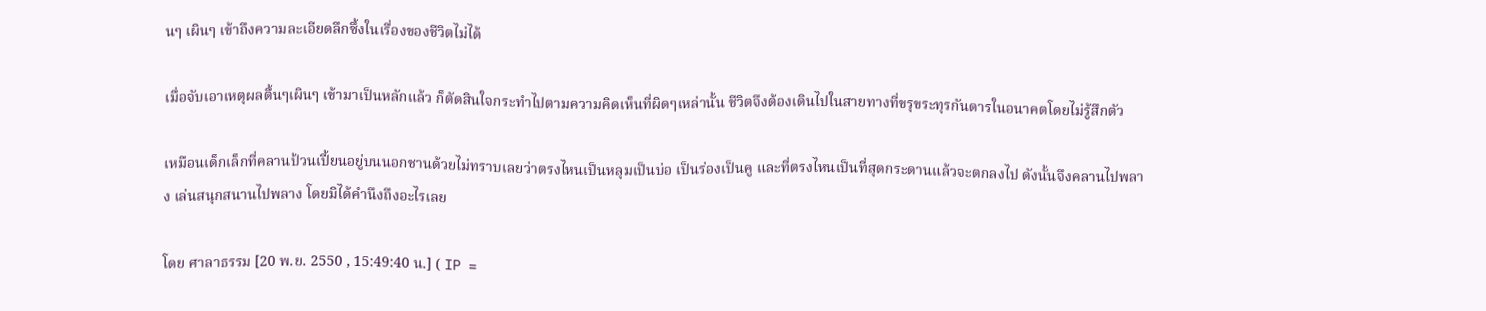นๆ เผินๆ เข้าถึงความละเอียดลึกซึ้งในเรื่องของชีวิตไม่ได้

เมื่อจับเอาเหตุผลตื้นๆเผินๆ เข้ามาเป็นหลักแล้ว ก็ตัดสินใจกระทำไปตามความคิดเห็นที่ผิดๆเหล่านั้น ชีวิตจึงต้องเดินไปในสายทางที่ขรุขระทุรกันดารในอนาคตโดยไม่รู้สึกตัว

เหมือนเด็กเล็กที่คลานป้วนเปี้ยนอยู่บนนอกชานด้วยไม่ทราบเลยว่าตรงไหนเป็นหลุมเป็นบ่อ เป็นร่องเป็นคู และที่ตรงไหนเป็นที่สุดกระดานแล้วจะตกลงไป ดังนั้นจึงคลานไปพลาง เล่นสนุกสนานไปพลาง โดยมิได้คำนึงถึงอะไรเลย

โดย ศาลาธรรม [20 พ.ย. 2550 , 15:49:40 น.] ( IP =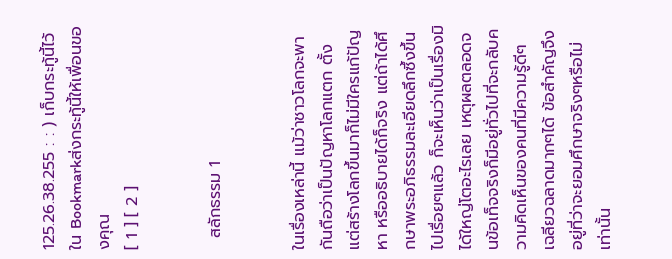125.26.38.255 : : ) เก็บกระทู้นี้ไว้ใน Bookmarkส่งกระทู้นี้ให้เพื่อนของคุณ
[ 1 ] [ 2 ]


  สลักธรรม 1


ในเรื่องเหล่านี้ แม้ว่าชาวโลกจะพากันถือว่าเป็นปัญหาโลกแตก ตั้งแต่สร้างโลกขึ้นมาก็ไม่มีใครแก้ปัญหา หรืออธิบายได้ก็จริง แต่ถ้าได้ศึกษาพระอภิธรรมละเอียดลึกซึ้งขึ้นไปเรื่อยๆแล้ว ก็จะเห็นว่าเป็นเรื่องมิได้ใหญ่โตอะไรเลย เหตุผลตลอดจนข้อเท็จจริงก็มีอยู่ทั่วไปที่จะกลับความคิดเห็นของคนที่มีความรู้ดีๆ เฉลียวฉลาดมากๆได้ ข้อสำคัญจึงอยู่ที่ว่าจะยอมศึกษาจริงๆหรือไม่เท่านั้น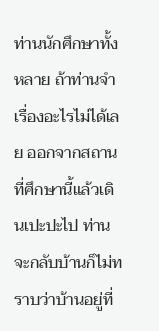ท่านนักศึกษาทั้งหลาย ถ้าท่านจำเรื่องอะไรไม่ได้เลย ออกจากสถานที่ศึกษานี้แล้วเดินเปะปะไป ท่านจะกลับบ้านก็ไม่ทราบว่าบ้านอยู่ที่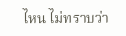ไหน ไม่ทราบว่า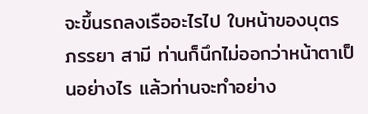จะขึ้นรถลงเรืออะไรไป ใบหน้าของบุตร ภรรยา สามี ท่านก็นึกไม่ออกว่าหน้าตาเป็นอย่างไร แล้วท่านจะทำอย่าง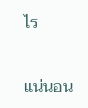ไร

แน่นอน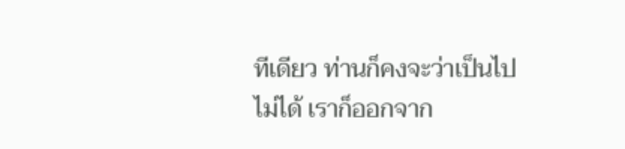ทีเดียว ท่านก็คงจะว่าเป็นไปไม่ได้ เราก็ออกจาก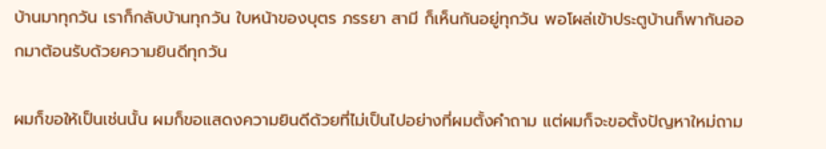บ้านมาทุกวัน เราก็กลับบ้านทุกวัน ใบหน้าของบุตร ภรรยา สามี ก็เห็นกันอยู่ทุกวัน พอโผล่เข้าประตูบ้านก็พากันออกมาต้อนรับด้วยความยินดีทุกวัน

ผมก็ขอให้เป็นเช่นนั้น ผมก็ขอแสดงความยินดีด้วยที่ไม่เป็นไปอย่างที่ผมตั้งคำถาม แต่ผมก็จะขอตั้งปัญหาใหม่ถาม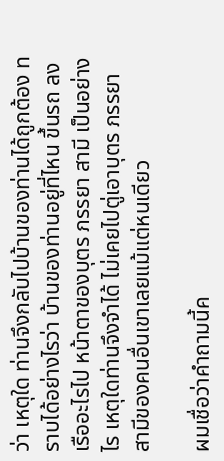ว่า เหตุใด ท่านจึงกลับไปบ้านของท่านได้ถูกต้อง ทราบได้อย่างไรว่า บ้านของท่านอยู่ที่ไหน ขึ้นรถ ลงเรืออะไรไป หน้าตาของบุตร ภรรยา สามี เป็นอย่างไร เหตุใดท่านจึงจำได้ ไม่เคยไปตู่เอาบุตร ภรรยา สามีของคนอื่นเขาเลยแม้แต่หนเดียว

ผมเชื่อว่าคำถามนี้ค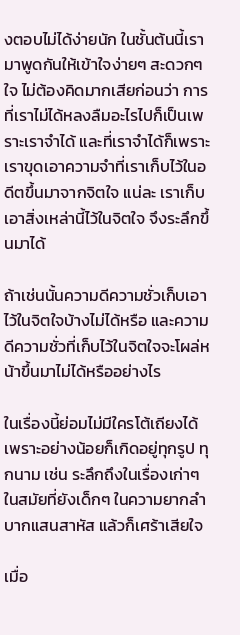งตอบไม่ได้ง่ายนัก ในชั้นต้นนี้เรามาพูดกันให้เข้าใจง่ายๆ สะดวกๆใจ ไม่ต้องคิดมากเสียก่อนว่า การที่เราไม่ได้หลงลืมอะไรไปก็เป็นเพราะเราจำได้ และที่เราจำได้ก็เพราะเราขุดเอาความจำที่เราเก็บไว้ในอดีตขึ้นมาจากจิตใจ แน่ละ เราเก็บเอาสิ่งเหล่านี้ไว้ในจิตใจ จึงระลึกขึ้นมาได้

ถ้าเช่นนั้นความดีความชั่วเก็บเอาไว้ในจิตใจบ้างไม่ได้หรือ และความดีความชั่วที่เก็บไว้ในจิตใจจะโผล่หน้าขึ้นมาไม่ได้หรืออย่างไร

ในเรื่องนี้ย่อมไม่มีใครโต้เถียงได้ เพราะอย่างน้อยก็เกิดอยู่ทุกรูป ทุกนาม เช่น ระลึกถึงในเรื่องเก่าๆ ในสมัยที่ยังเด็กๆ ในความยากลำบากแสนสาหัส แล้วก็เศร้าเสียใจ

เมื่อ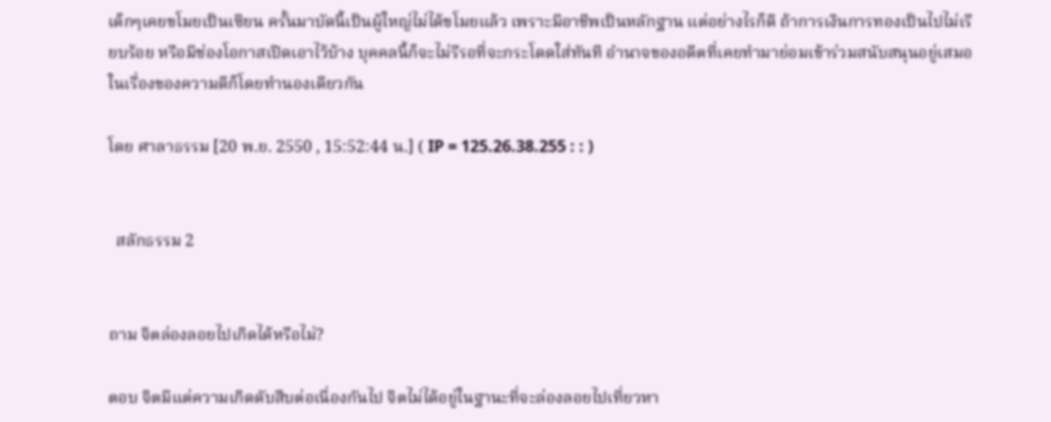เด็กๆเคยขโมยเป็นเซียน ครั้นมาบัดนี้เป็นผู้ใหญ่ไม่ได้ขโมยแล้ว เพราะมีอาชีพเป็นหลักฐาน แต่อย่างไรก็ดี ถ้าการเงินการทองเป็นไปไม่เรียบร้อย หรือมีช่องโอกาสเปิดเอาไว้บ้าง บุคคลนี้ก็จะไม่รีรอที่จะกระโดดใส่ทันที อำนาจของอดีตที่เคยทำมาย่อมเข้าร่วมสนับสนุนอยู่เสมอ ในเรื่องของความดีก็โดยทำนองเดียวกัน

โดย ศาลาธรรม [20 พ.ย. 2550 , 15:52:44 น.] ( IP = 125.26.38.255 : : )


  สลักธรรม 2


ถาม จิตล่องลอยไปเกิดได้หรือไม่?

ตอบ จิตมีแต่ความเกิดดับสืบต่อเนื่องกันไป จิตไม่ได้อยู่ในฐานะที่จะล่องลอยไปเที่ยวหา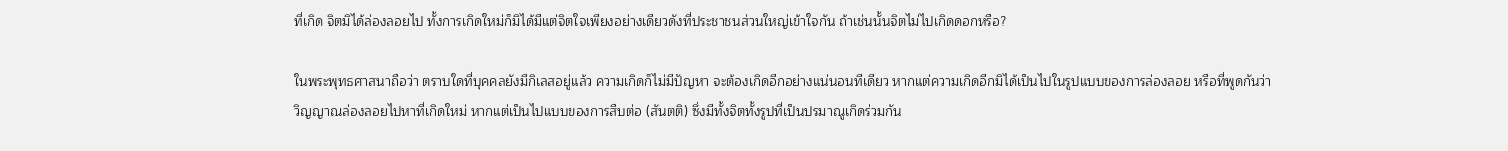ที่เกิด จิตมิได้ล่องลอยไป ทั้งการเกิดใหม่ก็มิได้มีแต่จิตใจเพียงอย่างเดียวดังที่ประชาชนส่วนใหญ่เข้าใจกัน ถ้าเช่นนั้นจิตไม่ไปเกิดดอกหรือ?

ในพระพุทธศาสนาถือว่า ตราบใดที่บุคคลยังมีกิเลสอยู่แล้ว ความเกิดก็ไม่มีปัญหา จะต้องเกิดอีกอย่างแน่นอนทีเดียว หากแต่ความเกิดอีกมิได้เป็นไปในรูปแบบของการล่องลอย หรือที่พูดกันว่าวิญญาณล่องลอยไปหาที่เกิดใหม่ หากแต่เป็นไปแบบของการสืบต่อ (สันตติ) ซึ่งมีทั้งจิตทั้งรูปที่เป็นปรมาณูเกิดร่วมกัน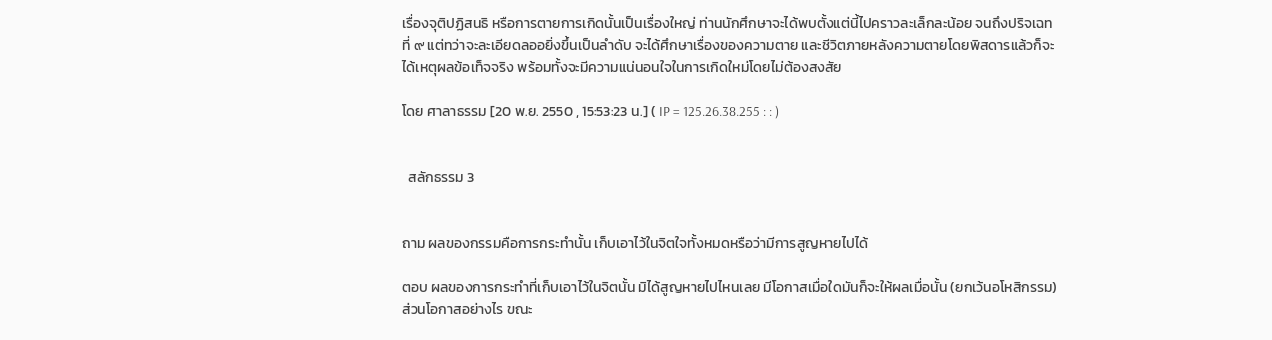เรื่องจุติปฏิสนธิ หรือการตายการเกิดนั้นเป็นเรื่องใหญ่ ท่านนักศึกษาจะได้พบตั้งแต่นี้ไปคราวละเล็กละน้อย จนถึงปริจเฉทที่ ๙ แต่ทว่าจะละเอียดลออยิ่งขึ้นเป็นลำดับ จะได้ศึกษาเรื่องของความตาย และชีวิตภายหลังความตายโดยพิสดารแล้วก็จะได้เหตุผลข้อเท็จจริง พร้อมทั้งจะมีความแน่นอนใจในการเกิดใหม่โดยไม่ต้องสงสัย

โดย ศาลาธรรม [20 พ.ย. 2550 , 15:53:23 น.] ( IP = 125.26.38.255 : : )


  สลักธรรม 3


ถาม ผลของกรรมคือการกระทำนั้น เก็บเอาไว้ในจิตใจทั้งหมดหรือว่ามีการสูญหายไปได้

ตอบ ผลของการกระทำที่เก็บเอาไว้ในจิตนั้น มิได้สูญหายไปไหนเลย มีโอกาสเมื่อใดมันก็จะให้ผลเมื่อนั้น (ยกเว้นอโหสิกรรม) ส่วนโอกาสอย่างไร ขณะ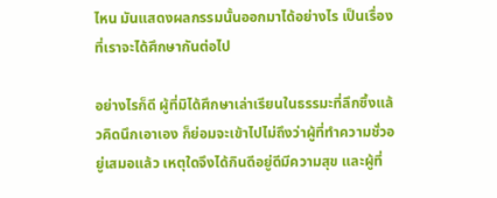ไหน มันแสดงผลกรรมนั้นออกมาได้อย่างไร เป็นเรื่องที่เราจะได้ศึกษากันต่อไป

อย่างไรก็ดี ผู้ที่มิได้ศึกษาเล่าเรียนในธรรมะที่ลึกซึ้งแล้วคิดนึกเอาเอง ก็ย่อมจะเข้าไปไม่ถึงว่าผู้ที่ทำความชั่วอยู่เสมอแล้ว เหตุใดจึงได้กินดีอยู่ดีมีความสุข และผู้ที่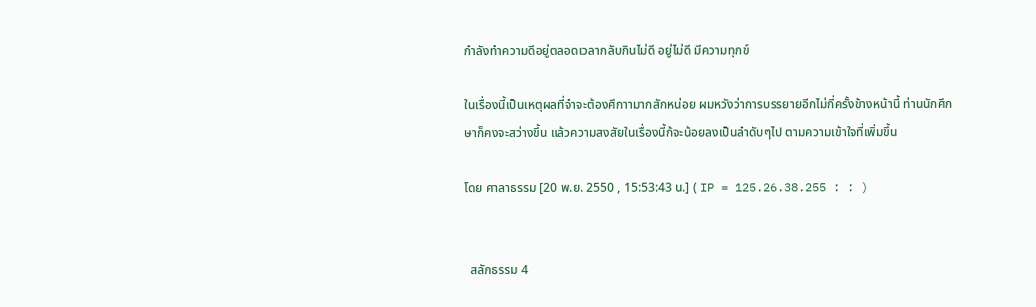กำลังทำความดีอยู่ตลอดเวลากลับกินไม่ดี อยู่ไม่ดี มีความทุกข์

ในเรื่องนี้เป็นเหตุผลที่จำจะต้องศึกาามากสักหน่อย ผมหวังว่าการบรรยายอีกไม่กี่ครั้งข้างหน้านี้ ท่านนักศึกษาก็คงจะสว่างขึ้น แล้วความสงสัยในเรื่องนี้ก้จะน้อยลงเป็นลำดับๆไป ตามความเข้าใจที่เพิ่มขึ้น

โดย ศาลาธรรม [20 พ.ย. 2550 , 15:53:43 น.] ( IP = 125.26.38.255 : : )


  สลักธรรม 4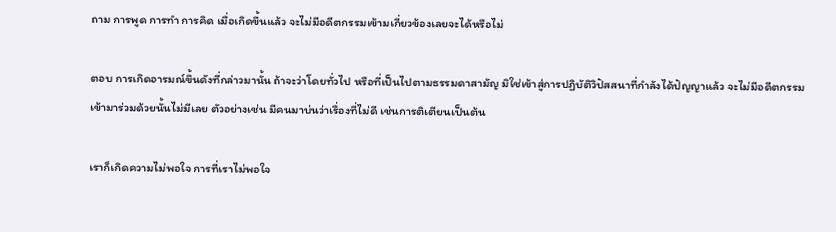ถาม การพูด การทำ การคิด เมื่อเกิดขึ้นแล้ว จะไม่มีอดีตกรรมเข้ามเกี่ยวข้องเลยจะได้หรือไม่

ตอบ การเกิดอารมณ์ขึ้นดังที่กล่าวมานั้น ถ้าจะว่าโดยทั่วไป หรือที่เป็นไปตามธรรมดาสามัญ มิใช่เข้าสู่การปฏิบัติวิปัสสนาที่กำลังได้ปัญญาแล้ว จะไม่มีอดีตกรรมเข้ามาร่วมด้วยนั้นไม่มีเลย ตัวอย่างเช่น มีคนมาบ่นว่าเรื่องที่ไม่ดี เช่นการติเตียนเป็นต้น

เราก็เกิดความไม่พอใจ การที่เราไม่พอใจ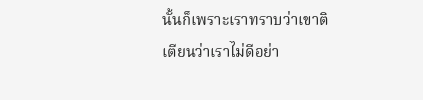นั้นก็เพราะเราทราบว่าเขาติเตียนว่าเราไม่ดีอย่า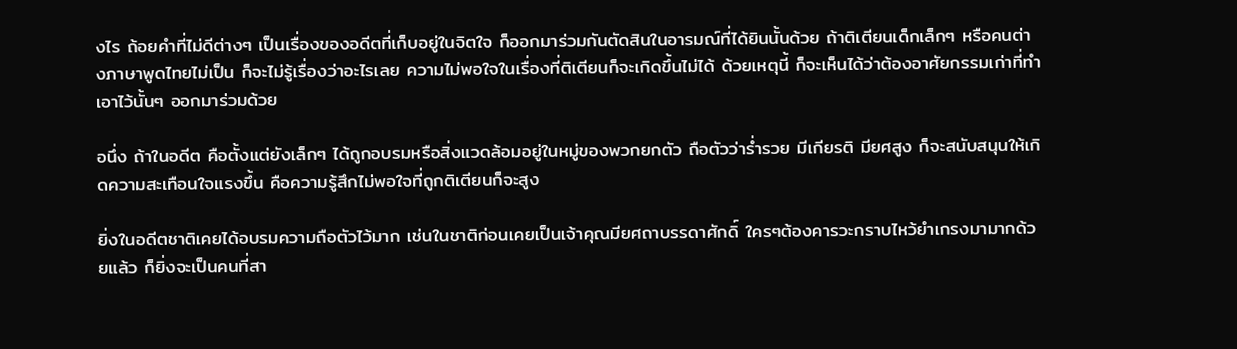งไร ถ้อยคำที่ไม่ดีต่างๆ เป็นเรื่องของอดีตที่เก็บอยู่ในจิตใจ ก็ออกมาร่วมกันตัดสินในอารมณ์ที่ได้ยินนั้นด้วย ถ้าติเตียนเด็กเล็กๆ หรือคนต่างภาษาพูดไทยไม่เป็น ก็จะไม่รู้เรื่องว่าอะไรเลย ความไม่พอใจในเรื่องที่ติเตียนก็จะเกิดขึ้นไม่ได้ ด้วยเหตุนี้ ก็จะเห็นได้ว่าต้องอาศัยกรรมเก่าที่ทำเอาไว้นั้นๆ ออกมาร่วมด้วย

อนึ่ง ถ้าในอดีต คือตั้งแต่ยังเล็กๆ ได้ถูกอบรมหรือสิ่งแวดล้อมอยู่ในหมู่ของพวกยกตัว ถือตัวว่าร่ำรวย มีเกียรติ มียศสูง ก็จะสนับสนุนให้เกิดความสะเทือนใจแรงขึ้น คือความรู้สึกไม่พอใจที่ถูกติเตียนก็จะสูง

ยิ่งในอดีตชาติเคยได้อบรมความถือตัวไว้มาก เช่นในชาติก่อนเคยเป็นเจ้าคุณมียศถาบรรดาศักดิ์ ใครๆต้องคารวะกราบไหว้ยำเกรงมามากด้วยแล้ว ก็ยิ่งจะเป็นคนที่สา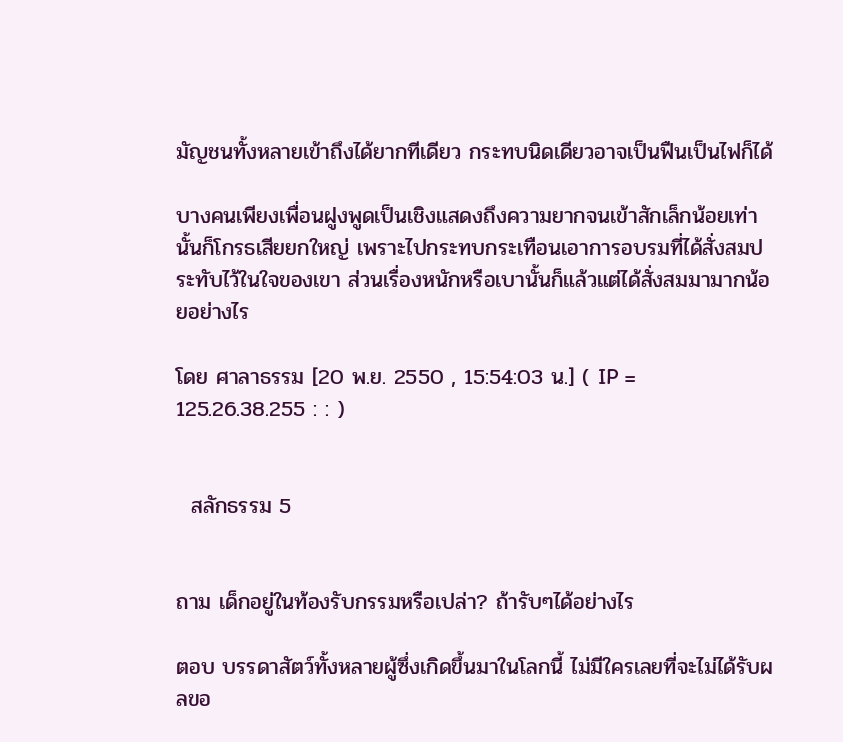มัญชนทั้งหลายเข้าถึงได้ยากทีเดียว กระทบนิดเดียวอาจเป็นฟืนเป็นไฟก็ได้

บางคนเพียงเพื่อนฝูงพูดเป็นเชิงแสดงถึงความยากจนเข้าสักเล็กน้อยเท่านั้นก็โกรธเสียยกใหญ่ เพราะไปกระทบกระเทือนเอาการอบรมที่ได้สั่งสมประทับไว้ในใจของเขา ส่วนเรื่องหนักหรือเบานั้นก็แล้วแต่ได้สั่งสมมามากน้อยอย่างไร

โดย ศาลาธรรม [20 พ.ย. 2550 , 15:54:03 น.] ( IP = 125.26.38.255 : : )


  สลักธรรม 5


ถาม เด็กอยู่ในท้องรับกรรมหรือเปล่า? ถ้ารับๆได้อย่างไร

ตอบ บรรดาสัตว์ทั้งหลายผู้ซึ่งเกิดขึ้นมาในโลกนี้ ไม่มีใครเลยที่จะไม่ได้รับผลขอ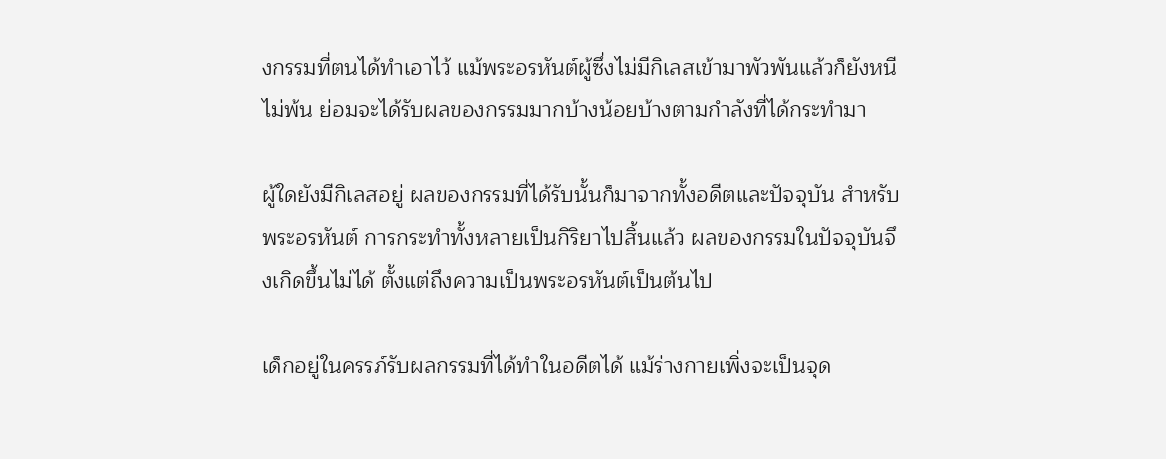งกรรมที่ตนได้ทำเอาไว้ แม้พระอรหันต์ผู้ซึ่งไม่มีกิเลสเข้ามาพัวพันแล้วก็ยังหนีไม่พ้น ย่อมจะได้รับผลของกรรมมากบ้างน้อยบ้างตามกำลังที่ได้กระทำมา

ผู้ใดยังมีกิเลสอยู่ ผลของกรรมที่ได้รับนั้นก็มาจากทั้งอดีตและปัจจุบัน สำหรับพระอรหันต์ การกระทำทั้งหลายเป็นกิริยาไปสิ้นแล้ว ผลของกรรมในปัจจุบันจึงเกิดขึ้นไม่ได้ ตั้งแต่ถึงความเป็นพระอรหันต์เป็นต้นไป

เด็กอยู่ในครรภ์รับผลกรรมที่ได้ทำในอดีตได้ แม้ร่างกายเพิ่งจะเป็นจุด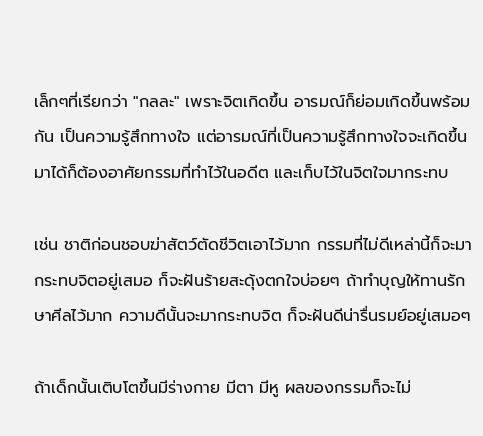เล็กๆที่เรียกว่า "กลละ" เพราะจิตเกิดขึ้น อารมณ์ก็ย่อมเกิดขึ้นพร้อมกัน เป็นความรู้สึกทางใจ แต่อารมณ์ที่เป็นความรู้สึกทางใจจะเกิดขึ้นมาได้ก็ต้องอาศัยกรรมที่ทำไว้ในอดีต และเก็บไว้ในจิตใจมากระทบ

เช่น ชาติก่อนชอบฆ่าสัตว์ตัดชีวิตเอาไว้มาก กรรมที่ไม่ดีเหล่านี้ก็จะมากระทบจิตอยู่เสมอ ก็จะฝันร้ายสะดุ้งตกใจบ่อยๆ ถ้าทำบุญให้ทานรักษาศีลไว้มาก ความดีนั้นจะมากระทบจิต ก็จะฝันดีน่ารื่นรมย์อยู่เสมอๆ

ถ้าเด็กนั้นเติบโตขึ้นมีร่างกาย มีตา มีหู ผลของกรรมก็จะไม่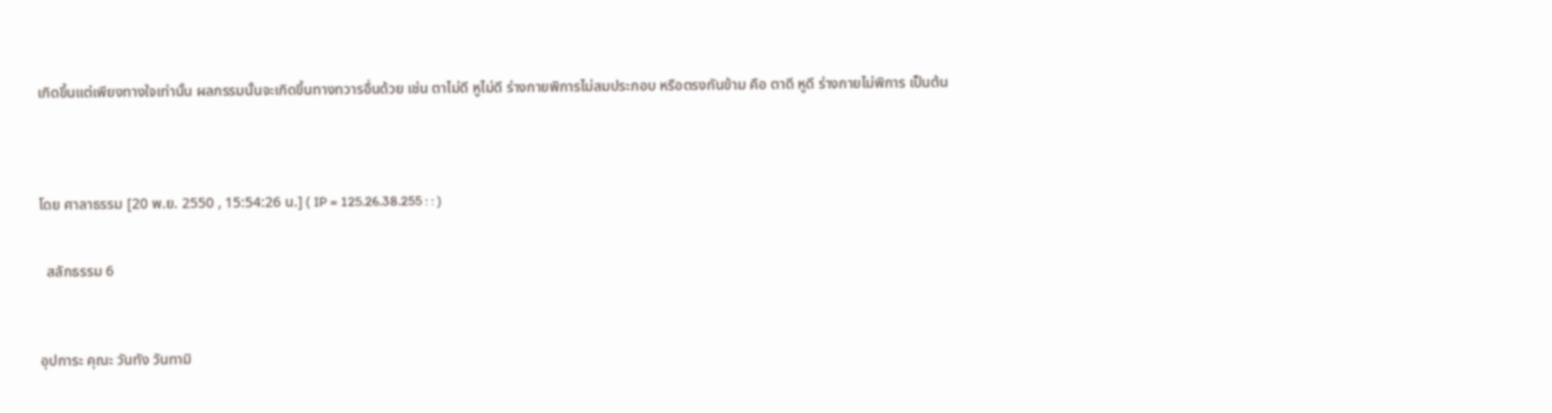เกิดขึ้นแต่เพียงทางใจเท่านั้น ผลกรรมนั้นจะเกิดขึ้นทางทวารอื่นด้วย เช่น ตาไม่ดี หูไม่ดี ร่างกายพิการไม่สมประกอบ หรือตรงกันข้าม คือ ตาดี หูดี ร่างกายไม่พิการ เป็นต้น




โดย ศาลาธรรม [20 พ.ย. 2550 , 15:54:26 น.] ( IP = 125.26.38.255 : : )


  สลักธรรม 6



อุปการะ คุณะ วันทัง วันทามิ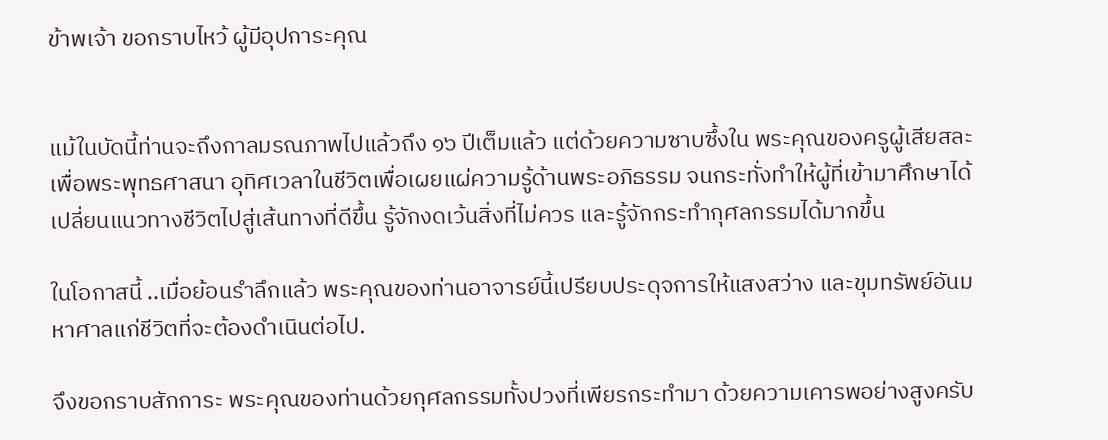ข้าพเจ้า ขอกราบไหว้ ผู้มีอุปการะคุณ


แม้ในบัดนี้ท่านจะถึงกาลมรณภาพไปแล้วถึง ๑๖ ปีเต็มแล้ว แต่ด้วยความซาบซึ้งใน พระคุณของครูผู้เสียสละเพื่อพระพุทธศาสนา อุทิศเวลาในชีวิตเพื่อเผยแผ่ความรู้ด้านพระอภิธรรม จนกระทั่งทำให้ผู้ที่เข้ามาศึกษาได้เปลี่ยนแนวทางชีวิตไปสู่เส้นทางที่ดีขึ้น รู้จักงดเว้นสิ่งที่ไม่ควร และรู้จักกระทำกุศลกรรมได้มากขึ้น

ในโอกาสนี้ ..เมื่อย้อนรำลึกแล้ว พระคุณของท่านอาจารย์นี้เปรียบประดุจการให้แสงสว่าง และขุมทรัพย์อันมหาศาลแก่ชีวิตที่จะต้องดำเนินต่อไป.

จึงขอกราบสักการะ พระคุณของท่านด้วยกุศลกรรมทั้งปวงที่เพียรกระทำมา ด้วยความเคารพอย่างสูงครับ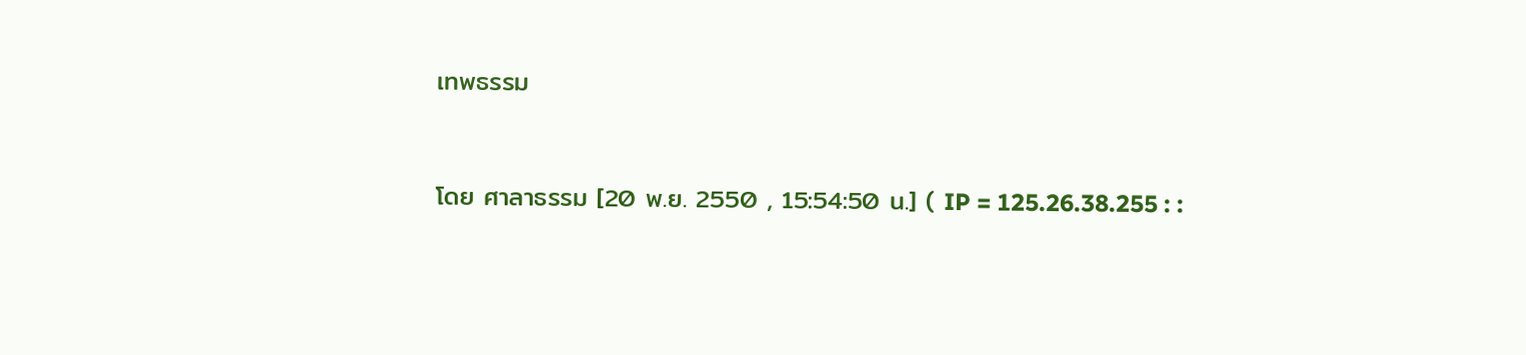เทพธรรม


โดย ศาลาธรรม [20 พ.ย. 2550 , 15:54:50 น.] ( IP = 125.26.38.255 : :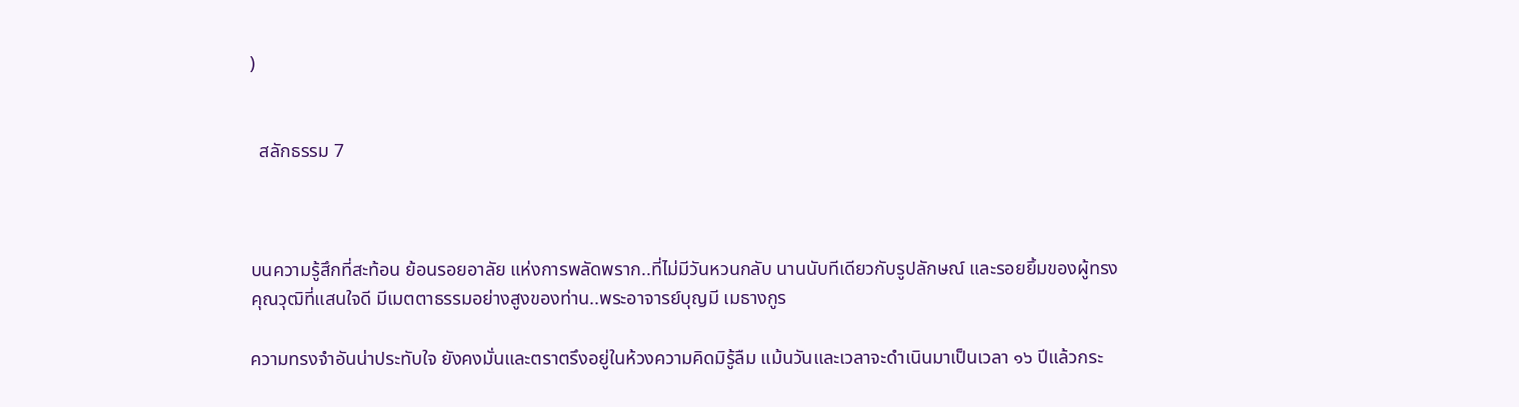)


  สลักธรรม 7



บนความรู้สึกที่สะท้อน ย้อนรอยอาลัย แห่งการพลัดพราก..ที่ไม่มีวันหวนกลับ นานนับทีเดียวกับรูปลักษณ์ และรอยยิ้มของผู้ทรงคุณวุฒิที่แสนใจดี มีเมตตาธรรมอย่างสูงของท่าน..พระอาจารย์บุญมี เมธางกูร

ความทรงจำอันน่าประทับใจ ยังคงมั่นและตราตรึงอยู่ในห้วงความคิดมิรู้ลืม แม้นวันและเวลาจะดำเนินมาเป็นเวลา ๑๖ ปีแล้วกระ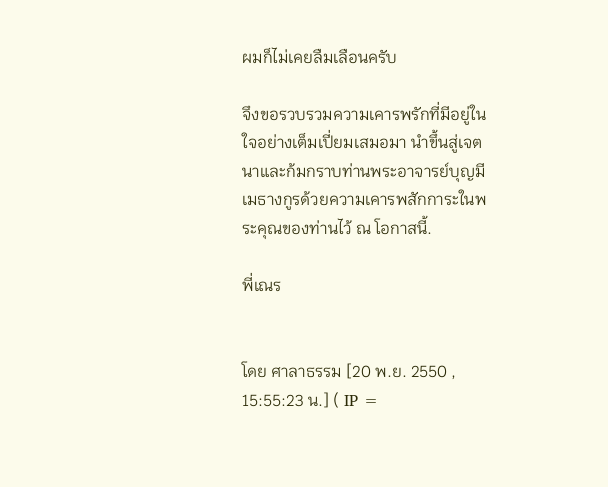ผมก็ไม่เคยลืมเลือนครับ

จึงขอรวบรวมความเคารพรักที่มีอยู่ในใจอย่างเต็มเปี่ยมเสมอมา นำขึ้นสู่เจตนาและก้มกราบท่านพระอาจารย์บุญมี เมธางกูรด้วยความเคารพสักการะในพระคุณของท่านไว้ ณ โอกาสนี้.

พี่เณร


โดย ศาลาธรรม [20 พ.ย. 2550 , 15:55:23 น.] ( IP =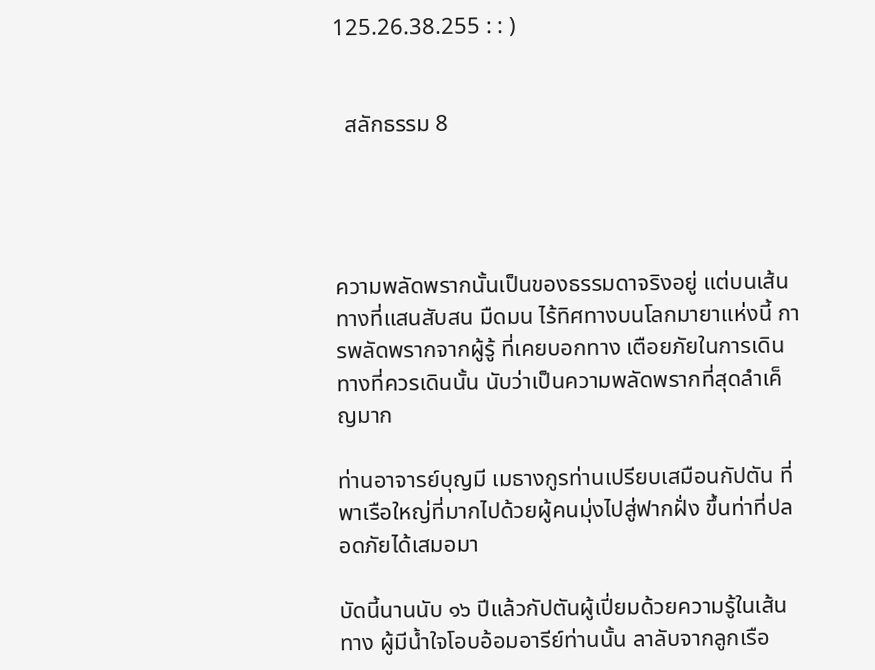125.26.38.255 : : )


  สลักธรรม 8




ความพลัดพรากนั้นเป็นของธรรมดาจริงอยู่ แต่บนเส้นทางที่แสนสับสน มืดมน ไร้ทิศทางบนโลกมายาแห่งนี้ การพลัดพรากจากผู้รู้ ที่เคยบอกทาง เตือยภัยในการเดินทางที่ควรเดินนั้น นับว่าเป็นความพลัดพรากที่สุดลำเค็ญมาก

ท่านอาจารย์บุญมี เมธางกูรท่านเปรียบเสมือนกัปตัน ที่พาเรือใหญ่ที่มากไปด้วยผู้คนมุ่งไปสู่ฟากฝั่ง ขึ้นท่าที่ปลอดภัยได้เสมอมา

บัดนี้นานนับ ๑๖ ปีแล้วกัปตันผู้เปี่ยมด้วยความรู้ในเส้นทาง ผู้มีน้ำใจโอบอ้อมอารีย์ท่านนั้น ลาลับจากลูกเรือ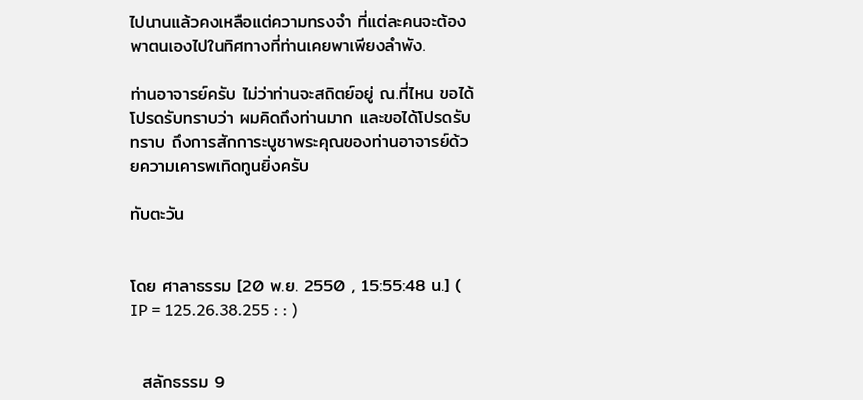ไปนานแล้วคงเหลือแต่ความทรงจำ ที่แต่ละคนจะต้องพาตนเองไปในทิศทางที่ท่านเคยพาเพียงลำพัง.

ท่านอาจารย์ครับ ไม่ว่าท่านจะสถิตย์อยู่ ณ.ที่ไหน ขอได้โปรดรับทราบว่า ผมคิดถึงท่านมาก และขอได้โปรดรับทราบ ถึงการสักการะบูชาพระคุณของท่านอาจารย์ด้วยความเคารพเทิดทูนยิ่งครับ

ทับตะวัน


โดย ศาลาธรรม [20 พ.ย. 2550 , 15:55:48 น.] ( IP = 125.26.38.255 : : )


  สลักธรรม 9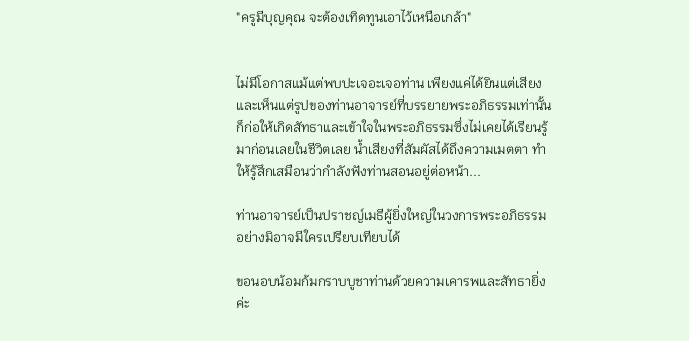"ครูมีบุญคุณ จะต้องเทิดทูนเอาไว้เหนือเกล้า"


ไม่มีโอกาสแม้แต่พบปะเจอะเจอท่าน เพียงแค่ได้ยินแต่เสียงและเห็นแต่รูปของท่านอาจารย์ที่บรรยายพระอภิธรรมเท่านั้น ก็ก่อให้เกิดสัทธาและเข้าใจในพระอภิธรรมซึ่งไม่เคยได้เรียนรู้มาก่อนเลยในชีวิตเลย น้ำเสียงที่สัมผัสได้ถึงความเมตตา ทำให้รู้สึกเสมือนว่ากำลังฟังท่านสอนอยู่ต่อหน้า...

ท่านอาจารย์เป็นปราชญ์เมธีผู้ยิ่งใหญ่ในวงการพระอภิธรรมอย่างมิอาจมีใครเปรียบเทียบได้

ขอนอบน้อมก้มกราบบูชาท่านด้วยความเคารพและสัทธายิ่งค่ะ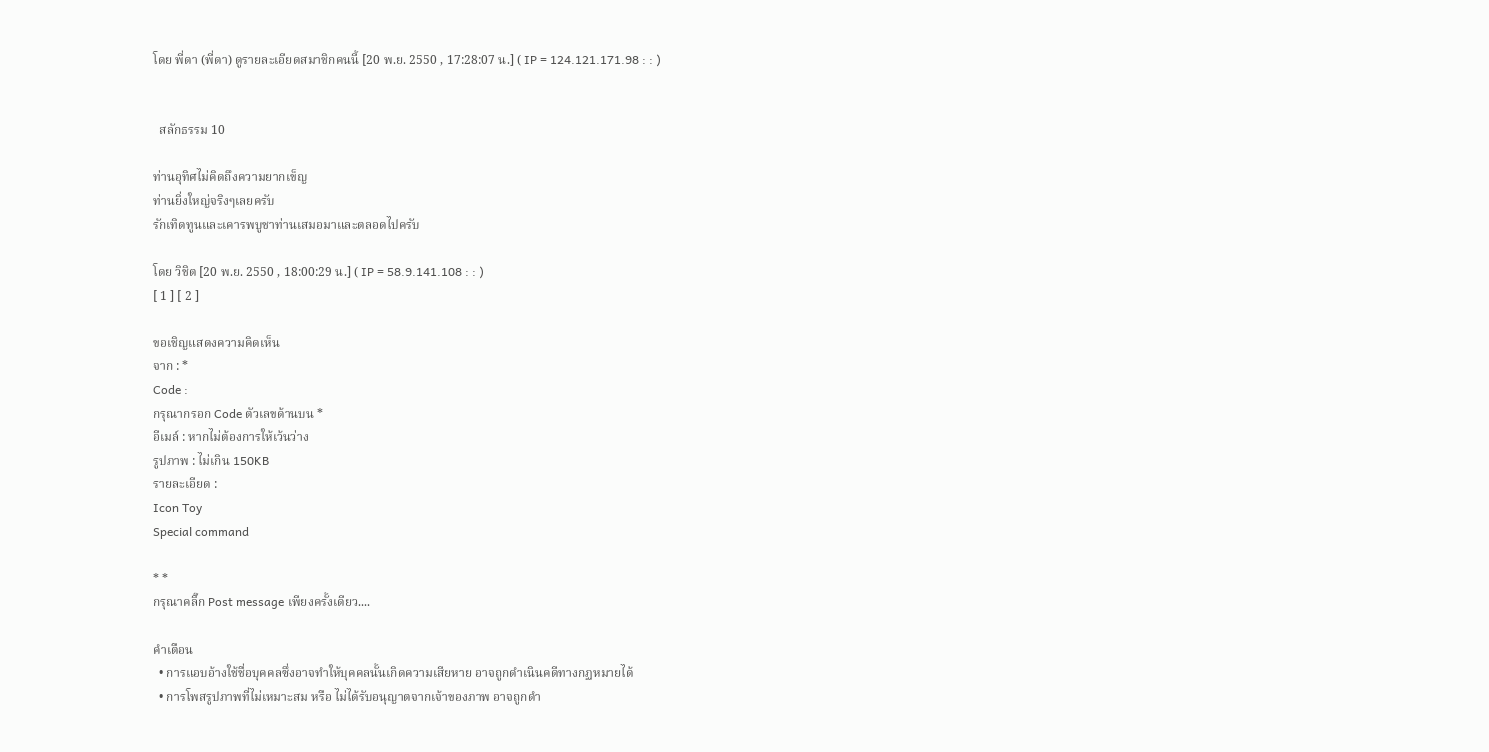โดย พี่ดา (พี่ดา) ดูรายละเอียดสมาชิกคนนี้ [20 พ.ย. 2550 , 17:28:07 น.] ( IP = 124.121.171.98 : : )


  สลักธรรม 10

ท่านอุทิศไม่คิดถึงความยากเข็ญ
ท่านยิ่งใหญ่จริงๆเลยครับ
รักเทิดทูนและเคารพบูชาท่านเสมอมาและตลอดไปครับ

โดย วิชิต [20 พ.ย. 2550 , 18:00:29 น.] ( IP = 58.9.141.108 : : )
[ 1 ] [ 2 ]

ขอเชิญแสดงความคิดเห็น
จาก : *
Code :
กรุณากรอก Code ตัวเลขด้านบน *
อีเมล์ : หากไม่ต้องการให้เว้นว่าง
รูปภาพ : ไม่เกิน 150KB
รายละเอียด :
Icon Toy
Special command

* *
กรุณาคลิ๊ก Post message เพียงครั้งเดียว....

คำเตือน
  • การแอบอ้างใช้ชื่อบุคคลซึ่งอาจทำให้บุคคลนั้นเกิดความเสียหาย อาจถูกดำเนินคดีทางกฏหมายได้
  • การโพสรูปภาพที่ไม่เหมาะสม หรือ ไม่ได้รับอนุญาตจากเจ้าของภาพ อาจถูกดำ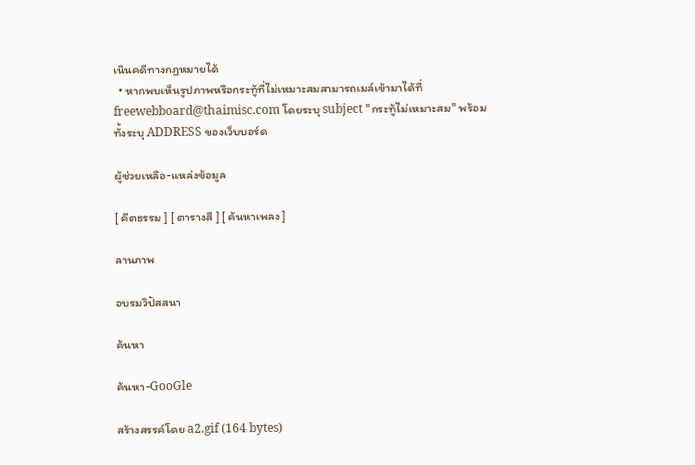เนินคดีทางกฏหมายได้
  • หากพบเห็นรูปภาพหรือกระทู้ที่ไม่เหมาะสมสามารถเมล์เข้ามาได้ที่ freewebboard@thaimisc.com โดยระบุ subject "กระทู้ไม่เหมาะสม" พร้อมทั้งระบุ ADDRESS ของเว็บบอร์ด

ผู้ช่วยเหลือ-แหล่งข้อมูล

[ คีตธรรม ] [ ตารางสี ] [ ค้นหาเพลง ]

ลานภาพ

อบรมวิปัสสนา

ค้นหา

ค้นหา-GooGle

สร้างสรรค์โดย a2.gif (164 bytes)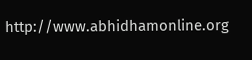http://www.abhidhamonline.org